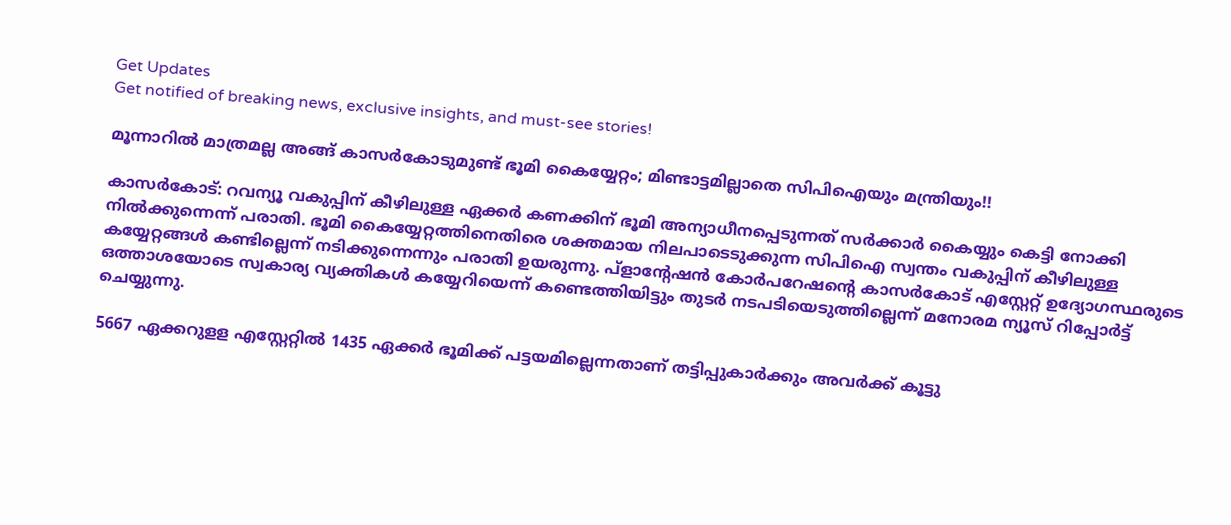Get Updates
Get notified of breaking news, exclusive insights, and must-see stories!

മൂന്നാറിൽ മാത്രമല്ല അങ്ങ് കാസർകോടുമുണ്ട് ഭൂമി കൈയ്യേറ്റം; മിണ്ടാട്ടമില്ലാതെ സിപിഐയും മന്ത്രിയും!!

കാസർകോട്: റവന്യൂ വകുപ്പിന് കീഴിലുള്ള ഏക്കർ കണക്കിന് ഭൂമി അന്യാധീനപ്പെടുന്നത് സർക്കാർ കൈയ്യും കെട്ടി നോക്കി നിൽക്കുന്നെന്ന് പരാതി. ഭൂമി കൈയ്യേറ്റത്തിനെതിരെ ശക്തമായ നിലപാടെടുക്കുന്ന സിപിഐ സ്വന്തം വകുപ്പിന് കീഴിലുള്ള കയ്യേറ്റങ്ങൾ കണ്ടില്ലെന്ന് നടിക്കുന്നെന്നും പരാതി ഉയരുന്നു. പ്ളാന്റേഷൻ കോർപറേഷന്റെ കാസർകോട് എസ്റ്റേറ്റ് ഉദ്യോഗസ്ഥരുടെ ഒത്താശയോടെ സ്വകാര്യ വ്യക്തികൾ കയ്യേറിയെന്ന് കണ്ടെത്തിയിട്ടും തുടർ നടപടിയെടുത്തില്ലെന്ന് മനോരമ ന്യൂസ് റിപ്പോർട്ട് ചെയ്യുന്നു.

5667 ഏക്കറുളള എസ്റ്റേറ്റില്‍ 1435 ഏക്കർ ഭൂമിക്ക് പട്ടയമില്ലെന്നതാണ് തട്ടിപ്പുകാര്‍ക്കും അവര്‍ക്ക് കൂട്ടു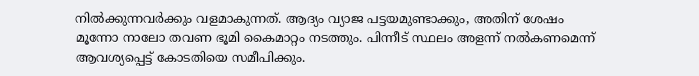നിൽക്കുന്നവർക്കും വളമാകുന്നത്. ആദ്യം വ്യാജ പട്ടയമുണ്ടാക്കും, അതിന് ശേഷം മൂന്നോ നാലോ തവണ ഭൂമി കൈമാറ്റം നടത്തും. പിന്നീട് സ്ഥലം അളന്ന് നൽകണമെന്ന് ആവശ്യപ്പെട്ട് കോടതിയെ സമീപിക്കും.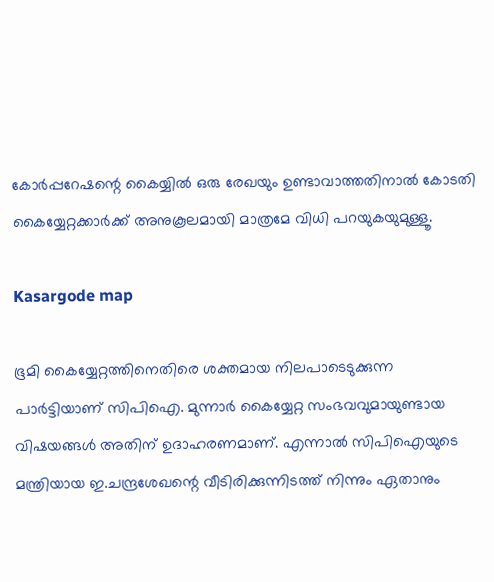കോർപ്പറേഷന്റെ കൈയ്യിൽ ഒരു രേഖയും ഉണ്ടാവാത്തതിനാൽ കോടതി കൈയ്യേറ്റക്കാർക്ക് അനുകൂലമായി മാത്രമേ വിധി പറയുകയുമുള്ളൂ.

Kasargode map

ഭൂമി കൈയ്യേറ്റത്തിനെതിരെ ശക്തമായ നിലപാടെടുക്കുന്ന പാർട്ടിയാണ് സിപിഐ. മുന്നാർ കൈയ്യേറ്റ സംഭവവുമായുണ്ടായ വിഷയങ്ങൾ അതിന് ഉദാഹരണമാണ്. എന്നാൽ സിപിഐയുടെ മന്ത്രിയായ ഇ.ചന്ദ്രശേഖന്റെ വീടിരിക്കുന്നിടത്ത് നിന്നും ഏതാനും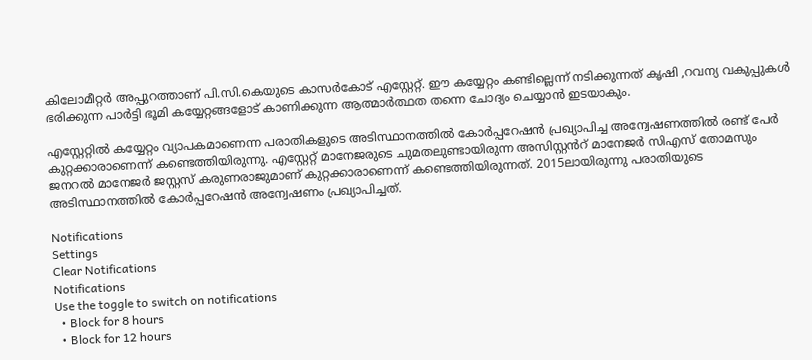കിലോമീറ്റർ അപ്പുറത്താണ് പി.സി.കെയുടെ കാസർകോട് എസ്റ്റേറ്റ്. ഈ കയ്യേറ്റം കണ്ടില്ലെന്ന് നടിക്കുന്നത് കൃഷി ,റവന്യ വകുപ്പുകൾ ഭരിക്കുന്ന പാർട്ടി ഭൂമി കയ്യേറ്റങ്ങളോട് കാണിക്കുന്ന ആത്മാർത്ഥത തന്നെ ചോദ്യം ചെയ്യാൻ ഇടയാകും.

എസ്റ്റേറ്റിൽ കയ്യേറ്റം വ്യാപകമാണെന്ന പരാതികളുടെ അടിസ്ഥാനത്തിൽ കോർപ്പറേഷൻ പ്രഖ്യാപിച്ച അന്വേഷണത്തിൽ രണ്ട് പേർ കുറ്റക്കാരാണെന്ന് കണ്ടെത്തിയിരുന്നു. എസ്റ്റേറ്റ് മാനേജരുടെ ചുമതലുണ്ടായിരുന്ന അസിസ്റ്റൻറ് മാനേജർ സിഎസ് തോമസും ജനറൽ മാനേജർ ജസ്റ്റസ് കരുണരാജുമാണ് കുറ്റക്കാരാണെന്ന് കണ്ടെത്തിയിരുന്നത്. 2015ലായിരുന്നു പരാതിയുടെ അടിസ്ഥാനത്തിൽ കോർപ്പറേഷൻ അന്വേഷണം പ്രഖ്യാപിച്ചത്.

Notifications
Settings
Clear Notifications
Notifications
Use the toggle to switch on notifications
  • Block for 8 hours
  • Block for 12 hours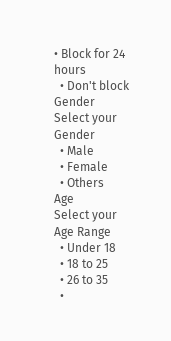• Block for 24 hours
  • Don't block
Gender
Select your Gender
  • Male
  • Female
  • Others
Age
Select your Age Range
  • Under 18
  • 18 to 25
  • 26 to 35
  •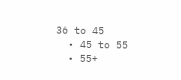36 to 45
  • 45 to 55
  • 55+